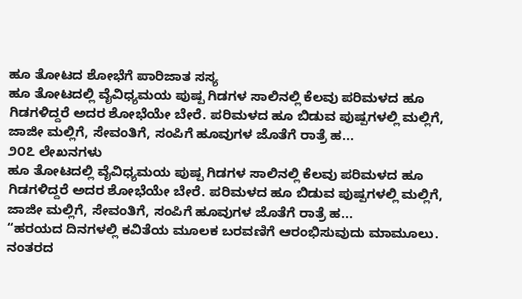ಹೂ ತೋಟದ ಶೋಭೆಗೆ ಪಾರಿಜಾತ ಸಸ್ಯ
ಹೂ ತೋಟದಲ್ಲಿ ವೈವಿಧ್ಯಮಯ ಪುಷ್ಪ ಗಿಡಗಳ ಸಾಲಿನಲ್ಲಿ ಕೆಲವು ಪರಿಮಳದ ಹೂ ಗಿಡಗಳಿದ್ದರೆ ಅದರ ಶೋಭೆಯೇ ಬೇರೆ. ಪರಿಮಳದ ಹೂ ಬಿಡುವ ಪುಷ್ಪಗಳಲ್ಲಿ ಮಲ್ಲಿಗೆ, ಜಾಜೀ ಮಲ್ಲಿಗೆ, ಸೇವಂತಿಗೆ, ಸಂಪಿಗೆ ಹೂವುಗಳ ಜೊತೆಗೆ ರಾತ್ರೆ ಹ...
೨೦೭ ಲೇಖನಗಳು
ಹೂ ತೋಟದಲ್ಲಿ ವೈವಿಧ್ಯಮಯ ಪುಷ್ಪ ಗಿಡಗಳ ಸಾಲಿನಲ್ಲಿ ಕೆಲವು ಪರಿಮಳದ ಹೂ ಗಿಡಗಳಿದ್ದರೆ ಅದರ ಶೋಭೆಯೇ ಬೇರೆ. ಪರಿಮಳದ ಹೂ ಬಿಡುವ ಪುಷ್ಪಗಳಲ್ಲಿ ಮಲ್ಲಿಗೆ, ಜಾಜೀ ಮಲ್ಲಿಗೆ, ಸೇವಂತಿಗೆ, ಸಂಪಿಗೆ ಹೂವುಗಳ ಜೊತೆಗೆ ರಾತ್ರೆ ಹ...
“ಹರಯದ ದಿನಗಳಲ್ಲಿ ಕವಿತೆಯ ಮೂಲಕ ಬರವಣಿಗೆ ಆರಂಭಿಸುವುದು ಮಾಮೂಲು. ನಂತರದ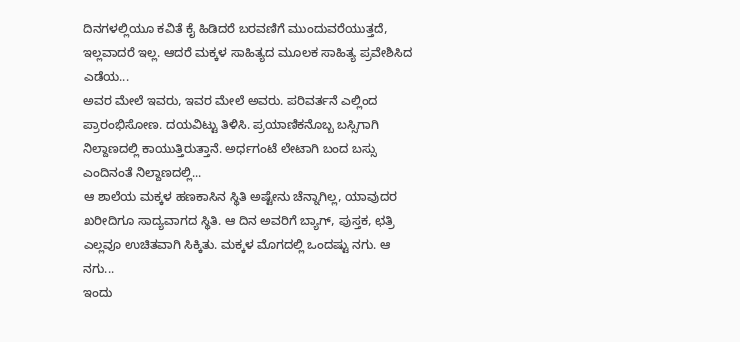ದಿನಗಳಲ್ಲಿಯೂ ಕವಿತೆ ಕೈ ಹಿಡಿದರೆ ಬರವಣಿಗೆ ಮುಂದುವರೆಯುತ್ತದೆ, ಇಲ್ಲವಾದರೆ ಇಲ್ಲ. ಆದರೆ ಮಕ್ಕಳ ಸಾಹಿತ್ಯದ ಮೂಲಕ ಸಾಹಿತ್ಯ ಪ್ರವೇಶಿಸಿದ ಎಡೆಯ...
ಅವರ ಮೇಲೆ ಇವರು, ಇವರ ಮೇಲೆ ಅವರು. ಪರಿವರ್ತನೆ ಎಲ್ಲಿಂದ ಪ್ರಾರಂಭಿಸೋಣ. ದಯವಿಟ್ಟು ತಿಳಿಸಿ. ಪ್ರಯಾಣಿಕನೊಬ್ಬ ಬಸ್ಸಿಗಾಗಿ ನಿಲ್ದಾಣದಲ್ಲಿ ಕಾಯುತ್ತಿರುತ್ತಾನೆ. ಅರ್ಧಗಂಟೆ ಲೇಟಾಗಿ ಬಂದ ಬಸ್ಸು ಎಂದಿನಂತೆ ನಿಲ್ದಾಣದಲ್ಲಿ...
ಆ ಶಾಲೆಯ ಮಕ್ಕಳ ಹಣಕಾಸಿನ ಸ್ಥಿತಿ ಅಷ್ಟೇನು ಚೆನ್ನಾಗಿಲ್ಲ, ಯಾವುದರ ಖರೀದಿಗೂ ಸಾದ್ಯವಾಗದ ಸ್ಥಿತಿ. ಆ ದಿನ ಅವರಿಗೆ ಬ್ಯಾಗ್, ಪುಸ್ತಕ, ಛತ್ರಿ ಎಲ್ಲವೂ ಉಚಿತವಾಗಿ ಸಿಕ್ಕಿತು. ಮಕ್ಕಳ ಮೊಗದಲ್ಲಿ ಒಂದಷ್ಟು ನಗು. ಆ ನಗು...
ಇಂದು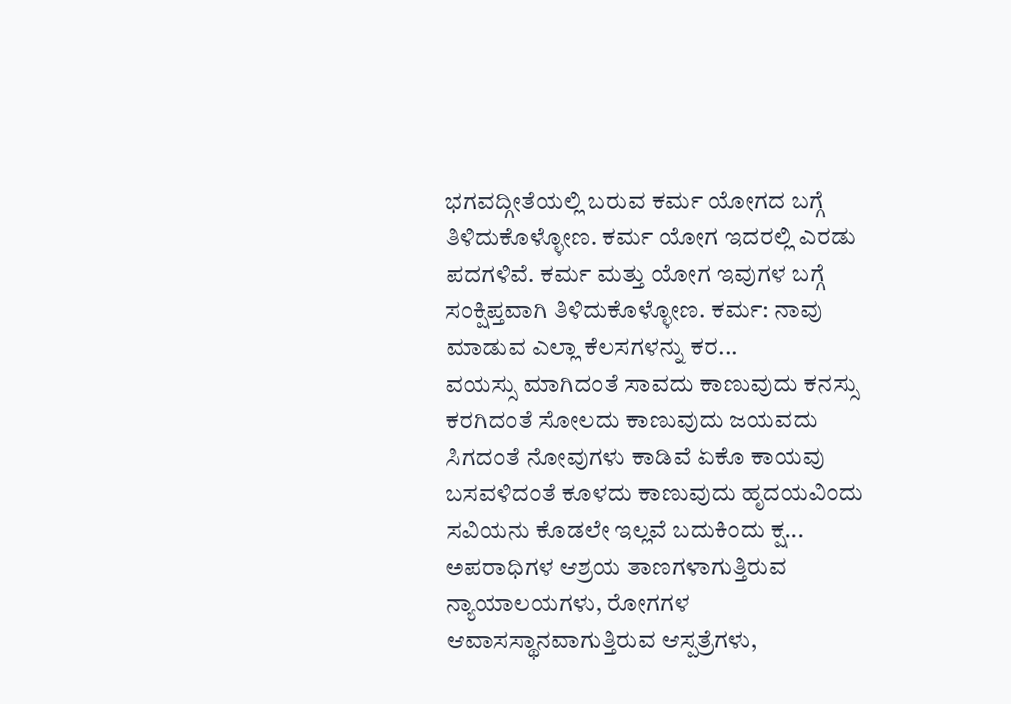ಭಗವದ್ಗೀತೆಯಲ್ಲಿ ಬರುವ ಕರ್ಮ ಯೋಗದ ಬಗ್ಗೆ ತಿಳಿದುಕೊಳ್ಳೋಣ. ಕರ್ಮ ಯೋಗ ಇದರಲ್ಲಿ ಎರಡು ಪದಗಳಿವೆ. ಕರ್ಮ ಮತ್ತು ಯೋಗ ಇವುಗಳ ಬಗ್ಗೆ ಸಂಕ್ಷಿಪ್ತವಾಗಿ ತಿಳಿದುಕೊಳ್ಳೋಣ. ಕರ್ಮ: ನಾವು ಮಾಡುವ ಎಲ್ಲಾ ಕೆಲಸಗಳನ್ನು ಕರ...
ವಯಸ್ಸು ಮಾಗಿದಂತೆ ಸಾವದು ಕಾಣುವುದು ಕನಸ್ಸು ಕರಗಿದಂತೆ ಸೋಲದು ಕಾಣುವುದು ಜಯವದು ಸಿಗದಂತೆ ನೋವುಗಳು ಕಾಡಿವೆ ಏಕೊ ಕಾಯವು ಬಸವಳಿದಂತೆ ಕೂಳದು ಕಾಣುವುದು ಹೃದಯವಿಂದು ಸವಿಯನು ಕೊಡಲೇ ಇಲ್ಲವೆ ಬದುಕಿಂದು ಕ್ಷ...
ಅಪರಾಧಿಗಳ ಆಶ್ರಯ ತಾಣಗಳಾಗುತ್ತಿರುವ ನ್ಯಾಯಾಲಯಗಳು, ರೋಗಗಳ ಆವಾಸಸ್ಥಾನವಾಗುತ್ತಿರುವ ಆಸ್ಪತ್ರೆಗಳು,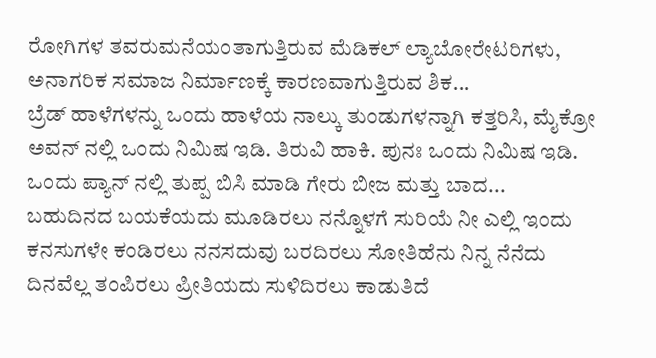ರೋಗಿಗಳ ತವರುಮನೆಯಂತಾಗುತ್ತಿರುವ ಮೆಡಿಕಲ್ ಲ್ಯಾಬೋರೇಟರಿಗಳು, ಅನಾಗರಿಕ ಸಮಾಜ ನಿರ್ಮಾಣಕ್ಕೆ ಕಾರಣವಾಗುತ್ತಿರುವ ಶಿಕ...
ಬ್ರೆಡ್ ಹಾಳೆಗಳನ್ನು ಒಂದು ಹಾಳೆಯ ನಾಲ್ಕು ತುಂಡುಗಳನ್ನಾಗಿ ಕತ್ತರಿಸಿ, ಮೈಕ್ರೋ ಅವನ್ ನಲ್ಲಿ ಒಂದು ನಿಮಿಷ ಇಡಿ. ತಿರುವಿ ಹಾಕಿ. ಪುನಃ ಒಂದು ನಿಮಿಷ ಇಡಿ. ಒಂದು ಪ್ಯಾನ್ ನಲ್ಲಿ ತುಪ್ಪ ಬಿಸಿ ಮಾಡಿ ಗೇರು ಬೀಜ ಮತ್ತು ಬಾದ...
ಬಹುದಿನದ ಬಯಕೆಯದು ಮೂಡಿರಲು ನನ್ನೊಳಗೆ ಸುರಿಯೆ ನೀ ಎಲ್ಲಿ ಇಂದು ಕನಸುಗಳೇ ಕಂಡಿರಲು ನನಸದುವು ಬರದಿರಲು ಸೋತಿಹೆನು ನಿನ್ನ ನೆನೆದು ದಿನವೆಲ್ಲ ತಂಪಿರಲು ಪ್ರೀತಿಯದು ಸುಳಿದಿರಲು ಕಾಡುತಿದೆ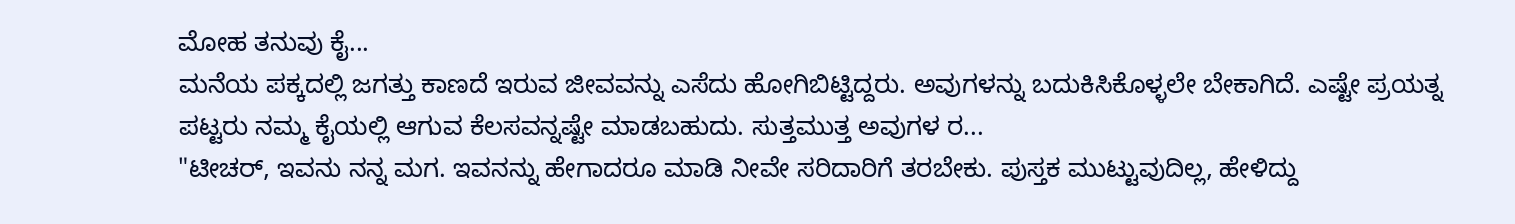ಮೋಹ ತನುವು ಕೈ...
ಮನೆಯ ಪಕ್ಕದಲ್ಲಿ ಜಗತ್ತು ಕಾಣದೆ ಇರುವ ಜೀವವನ್ನು ಎಸೆದು ಹೋಗಿಬಿಟ್ಟಿದ್ದರು. ಅವುಗಳನ್ನು ಬದುಕಿಸಿಕೊಳ್ಳಲೇ ಬೇಕಾಗಿದೆ. ಎಷ್ಟೇ ಪ್ರಯತ್ನ ಪಟ್ಟರು ನಮ್ಮ ಕೈಯಲ್ಲಿ ಆಗುವ ಕೆಲಸವನ್ನಷ್ಟೇ ಮಾಡಬಹುದು. ಸುತ್ತಮುತ್ತ ಅವುಗಳ ರ...
"ಟೀಚರ್, ಇವನು ನನ್ನ ಮಗ. ಇವನನ್ನು ಹೇಗಾದರೂ ಮಾಡಿ ನೀವೇ ಸರಿದಾರಿಗೆ ತರಬೇಕು. ಪುಸ್ತಕ ಮುಟ್ಟುವುದಿಲ್ಲ, ಹೇಳಿದ್ದು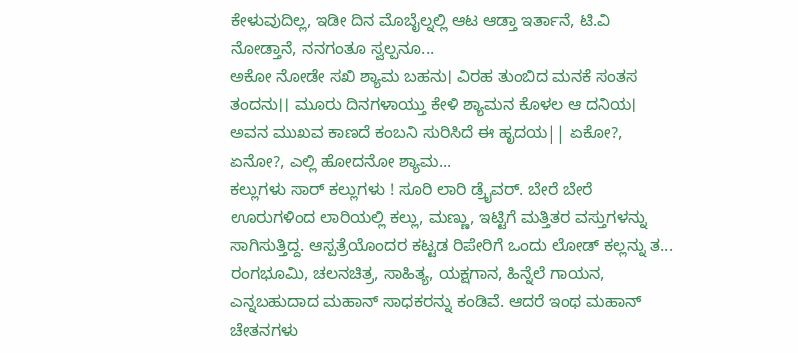ಕೇಳುವುದಿಲ್ಲ, ಇಡೀ ದಿನ ಮೊಬೈಲ್ನಲ್ಲಿ ಆಟ ಆಡ್ತಾ ಇರ್ತಾನೆ, ಟಿ.ವಿ ನೋಡ್ತಾನೆ, ನನಗಂತೂ ಸ್ವಲ್ಪನೂ...
ಅಕೋ ನೋಡೇ ಸಖಿ ಶ್ಯಾಮ ಬಹನು। ವಿರಹ ತುಂಬಿದ ಮನಕೆ ಸಂತಸ ತಂದನು।। ಮೂರು ದಿನಗಳಾಯ್ತು ಕೇಳಿ ಶ್ಯಾಮನ ಕೊಳಲ ಆ ದನಿಯ। ಅವನ ಮುಖವ ಕಾಣದೆ ಕಂಬನಿ ಸುರಿಸಿದೆ ಈ ಹೃದಯ|| ಏಕೋ?, ಏನೋ?, ಎಲ್ಲಿ ಹೋದನೋ ಶ್ಯಾಮ...
ಕಲ್ಲುಗಳು ಸಾರ್ ಕಲ್ಲುಗಳು ! ಸೂರಿ ಲಾರಿ ಡ್ರೈವರ್. ಬೇರೆ ಬೇರೆ ಊರುಗಳಿಂದ ಲಾರಿಯಲ್ಲಿ ಕಲ್ಲು, ಮಣ್ಣು, ಇಟ್ಟಿಗೆ ಮತ್ತಿತರ ವಸ್ತುಗಳನ್ನು ಸಾಗಿಸುತ್ತಿದ್ದ. ಆಸ್ಪತ್ರೆಯೊಂದರ ಕಟ್ಟಡ ರಿಪೇರಿಗೆ ಒಂದು ಲೋಡ್ ಕಲ್ಲನ್ನು ತ...
ರಂಗಭೂಮಿ, ಚಲನಚಿತ್ರ, ಸಾಹಿತ್ಯ, ಯಕ್ಷಗಾನ, ಹಿನ್ನೆಲೆ ಗಾಯನ, ಎನ್ನಬಹುದಾದ ಮಹಾನ್ ಸಾಧಕರನ್ನು ಕಂಡಿವೆ. ಆದರೆ ಇಂಥ ಮಹಾನ್ ಚೇತನಗಳು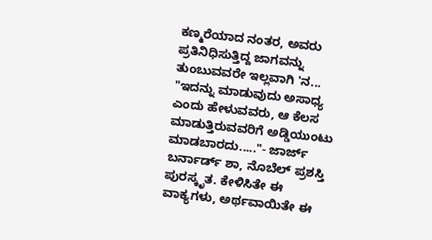ಕಣ್ಮರೆಯಾದ ನಂತರ, ಅವರು ಪ್ರತಿನಿಧಿಸುತ್ತಿದ್ದ ಜಾಗವನ್ನು ತುಂಬುವವರೇ ಇಲ್ಲವಾಗಿ 'ನ...
"ಇದನ್ನು ಮಾಡುವುದು ಅಸಾಧ್ಯ ಎಂದು ಹೇಳುವವರು, ಆ ಕೆಲಸ ಮಾಡುತ್ತಿರುವವರಿಗೆ ಅಡ್ಡಿಯುಂಟು ಮಾಡಬಾರದು....."- ಜಾರ್ಜ್ ಬರ್ನಾರ್ಡ್ ಶಾ, ನೊಬೆಲ್ ಪ್ರಶಸ್ತಿ ಪುರಸ್ಕೃತ. ಕೇಳಿಸಿತೇ ಈ ವಾಕ್ಯಗಳು, ಅರ್ಥವಾಯಿತೇ ಈ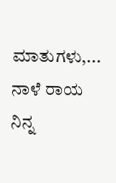ಮಾತುಗಳು,...
ನಾಳೆ ರಾಯ ನಿನ್ನ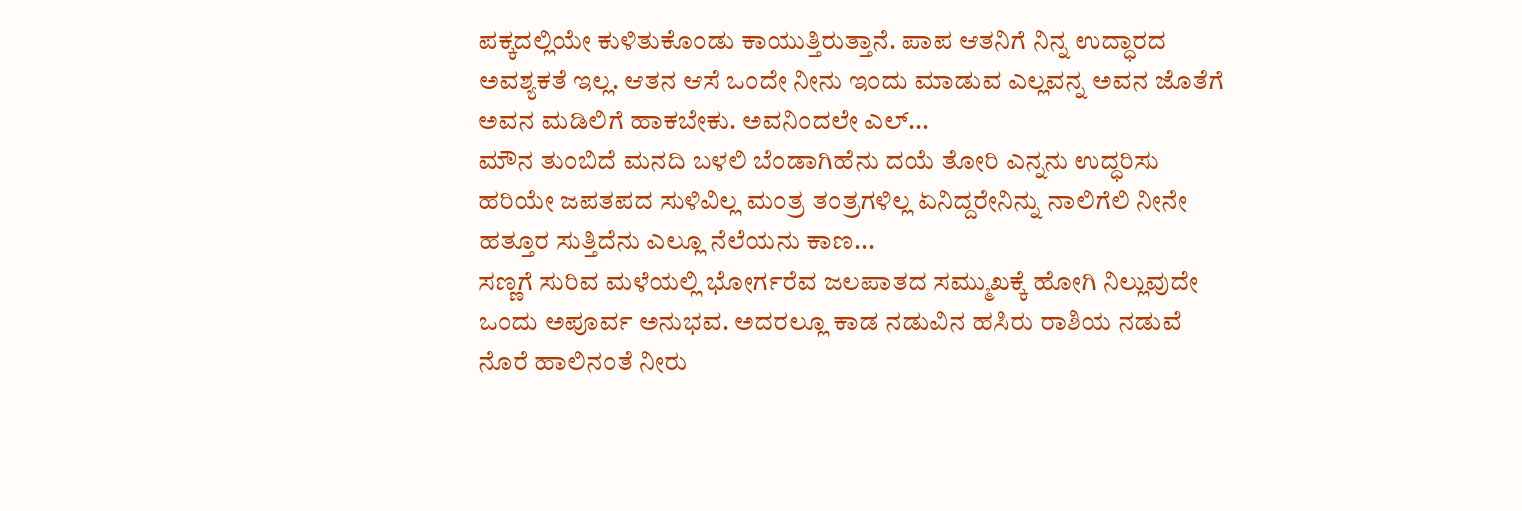ಪಕ್ಕದಲ್ಲಿಯೇ ಕುಳಿತುಕೊಂಡು ಕಾಯುತ್ತಿರುತ್ತಾನೆ. ಪಾಪ ಆತನಿಗೆ ನಿನ್ನ ಉದ್ಧಾರದ ಅವಶ್ಯಕತೆ ಇಲ್ಲ. ಆತನ ಆಸೆ ಒಂದೇ ನೀನು ಇಂದು ಮಾಡುವ ಎಲ್ಲವನ್ನ ಅವನ ಜೊತೆಗೆ ಅವನ ಮಡಿಲಿಗೆ ಹಾಕಬೇಕು. ಅವನಿಂದಲೇ ಎಲ್...
ಮೌನ ತುಂಬಿದೆ ಮನದಿ ಬಳಲಿ ಬೆಂಡಾಗಿಹೆನು ದಯೆ ತೋರಿ ಎನ್ನನು ಉದ್ಧರಿಸು ಹರಿಯೇ ಜಪತಪದ ಸುಳಿವಿಲ್ಲ ಮಂತ್ರ ತಂತ್ರಗಳಿಲ್ಲ ಏನಿದ್ದರೇನಿನ್ನು ನಾಲಿಗೆಲಿ ನೀನೇ ಹತ್ತೂರ ಸುತ್ತಿದೆನು ಎಲ್ಲೂ ನೆಲೆಯನು ಕಾಣ...
ಸಣ್ಣಗೆ ಸುರಿವ ಮಳೆಯಲ್ಲಿ ಭೋರ್ಗರೆವ ಜಲಪಾತದ ಸಮ್ಮುಖಕ್ಕೆ ಹೋಗಿ ನಿಲ್ಲುವುದೇ ಒಂದು ಅಪೂರ್ವ ಅನುಭವ. ಅದರಲ್ಲೂ ಕಾಡ ನಡುವಿನ ಹಸಿರು ರಾಶಿಯ ನಡುವೆ ನೊರೆ ಹಾಲಿನಂತೆ ನೀರು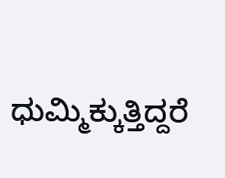ಧುಮ್ಮಿಕ್ಕುತ್ತಿದ್ದರೆ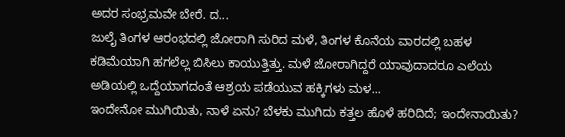ಅದರ ಸಂಭ್ರಮವೇ ಬೇರೆ. ದ...
ಜುಲೈ ತಿಂಗಳ ಆರಂಭದಲ್ಲಿ ಜೋರಾಗಿ ಸುರಿದ ಮಳೆ, ತಿಂಗಳ ಕೊನೆಯ ವಾರದಲ್ಲಿ ಬಹಳ ಕಡಿಮೆಯಾಗಿ ಹಗಲೆಲ್ಲ ಬಿಸಿಲು ಕಾಯುತ್ತಿತ್ತು. ಮಳೆ ಜೋರಾಗಿದ್ದರೆ ಯಾವುದಾದರೂ ಎಲೆಯ ಅಡಿಯಲ್ಲಿ ಒದ್ದೆಯಾಗದಂತೆ ಆಶ್ರಯ ಪಡೆಯುವ ಹಕ್ಕಿಗಳು ಮಳ...
ಇಂದೇನೋ ಮುಗಿಯಿತು, ನಾಳೆ ಏನು? ಬೆಳಕು ಮುಗಿದು ಕತ್ತಲ ಹೊಳೆ ಹರಿದಿದೆ; ಇಂದೇನಾಯಿತು?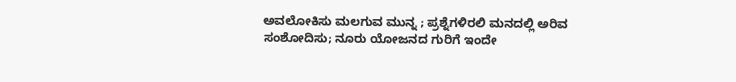ಅವಲೋಕಿಸು ಮಲಗುವ ಮುನ್ನ ; ಪ್ರಶ್ನೆಗಳಿರಲಿ ಮನದಲ್ಲಿ ಅರಿವ ಸಂಶೋದಿಸು; ನೂರು ಯೋಜನದ ಗುರಿಗೆ ಇಂದೇ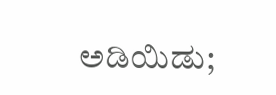ಅಡಿಯಿಡು;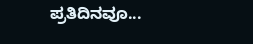ಪ್ರತಿದಿನವೂ...